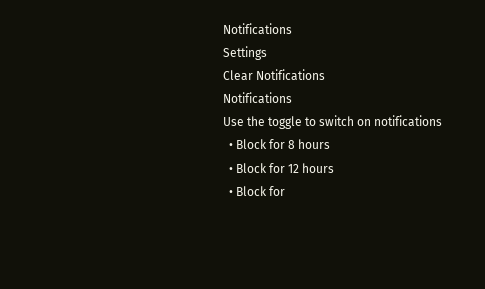Notifications
Settings
Clear Notifications
Notifications
Use the toggle to switch on notifications
  • Block for 8 hours
  • Block for 12 hours
  • Block for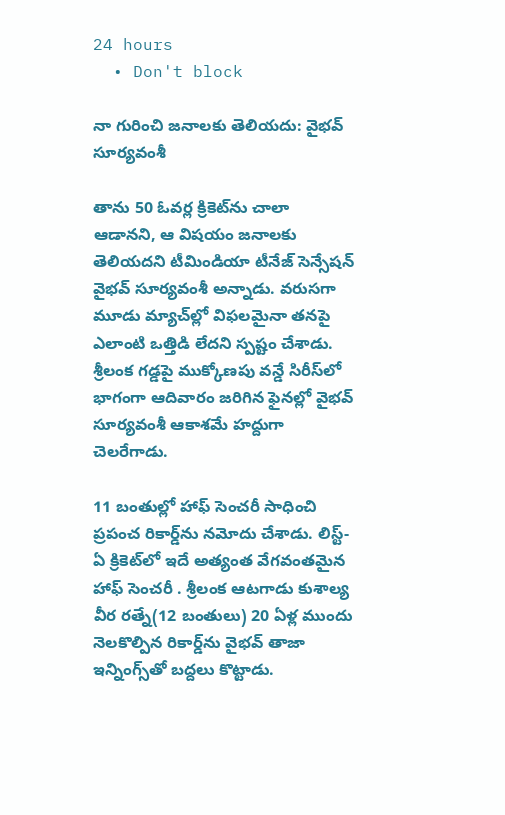24 hours
  • Don't block

నా గురించి జనాలకు తెలియదు: వైభవ్ సూర్యవంశీ

తాను 50 ఓవర్ల క్రికెట్‌ను చాలా ఆడానని, ఆ విషయం జనాలకు తెలియదని టీమిండియా టీనేజ్ సెన్సేషన్ వైభవ్ సూర్యవంశీ అన్నాడు. వరుసగా మూడు మ్యాచ్‌ల్లో విఫలమైనా తనపై ఎలాంటి ఒత్తిడి లేదని స్పష్టం చేశాడు. శ్రీలంక గడ్డపై ముక్కోణపు వన్డే సిరీస్‌లో భాగంగా ఆదివారం జరిగిన ఫైనల్లో వైభవ్ సూర్యవంశీ ఆకాశమే హద్దుగా చెలరేగాడు.

11 బంతుల్లో హాఫ్ సెంచరీ సాధించి ప్రపంచ రికార్డ్‌ను నమోదు చేశాడు. లిస్ట్-ఏ క్రికెట్‌లో ఇదే అత్యంత వేగవంతమైన హాఫ్ సెంచరీ . శ్రీలంక ఆటగాడు కుశాల్య వీర రత్నే(12 బంతులు) 20 ఏళ్ల ముందు నెలకొల్పిన రికార్డ్‌ను వైభవ్ తాజా ఇన్నింగ్స్‌తో బద్దలు కొట్టాడు.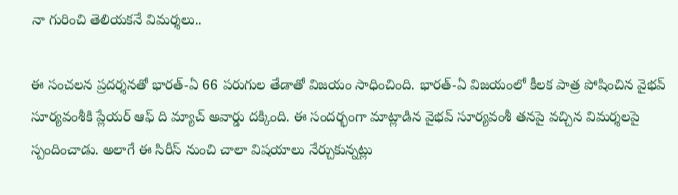నా గురించి తెలియకనే విమర్శలు..

ఈ సంచలన ప్రదర్శనతో భారత్-ఏ 66 పరుగుల తేడాతో విజయం సాధించింది. భారత్-ఏ విజయంలో కీలక పాత్ర పోషించిన వైభవ్ సూర్యవంశీకి ప్లేయర్ ఆఫ్ ది మ్యాచ్ అవార్డు దక్కింది. ఈ సందర్భంగా మాట్లాడిన వైభవ్ సూర్యవంశీ తనపై వచ్చిన విమర్శలపై స్పందించాడు. అలాగే ఈ సిరీస్ నుంచి చాలా విషయాలు నేర్చుకున్నట్లు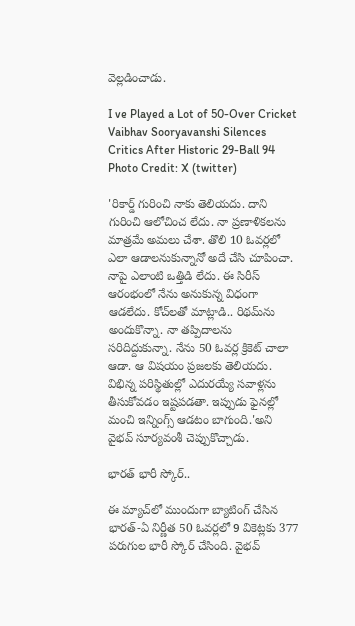వెల్లడించాడు.

I ve Played a Lot of 50-Over Cricket Vaibhav Sooryavanshi Silences Critics After Historic 29-Ball 94
Photo Credit: X (twitter)

'రికార్డ్ గురించి నాకు తెలియదు. దాని గురించి ఆలోచించ లేదు. నా ప్రణాళికలను మాత్రమే అమలు చేశా. తొలి 10 ఓవర్లలో ఎలా ఆడాలనుకున్నానో అదే చేసి చూపించా. నాపై ఎలాంటి ఒత్తిడి లేదు. ఈ సిరీస్‌ ఆరంభంలో నేను అనుకున్న విధంగా ఆడలేదు. కోచ్‌లతో మాట్లాడి.. రిథమ్‌ను అందుకొన్నా. నా తప్పిదాలను సరిదిద్దుకున్నా. నేను 50 ఓవర్ల క్రికెట్ చాలా ఆడా. ఆ విషయం ప్రజలకు తెలియదు. విభిన్న పరిస్థితుల్లో ఎదురయ్యే సవాళ్లను తీసుకోవడం ఇష్టపడతా. ఇప్పుడు ఫైనల్లో మంచి ఇన్నింగ్స్ ఆడటం బాగుంది.'అని వైభవ్ సూర్యవంశీ చెప్పుకొచ్చాడు.

భారత్ భారీ స్కోర్..

ఈ మ్యాచ్‌లో ముందుగా బ్యాటింగ్ చేసిన భారత్-ఏ నిర్ణీత 50 ఓవర్లలో 9 వికెట్లకు 377 పరుగుల భారీ స్కోర్ చేసింది. వైభవ్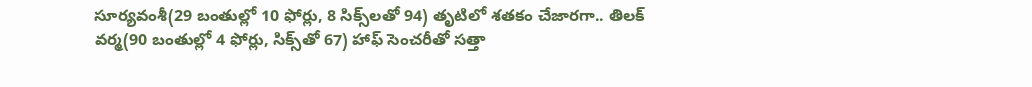సూర్యవంశీ(29 బంతుల్లో 10 ఫోర్లు, 8 సిక్స్‌లతో 94) తృటిలో శతకం చేజారగా.. తిలక్ వర్మ(90 బంతుల్లో 4 ఫోర్లు, సిక్స్‌తో 67) హాఫ్ సెంచరీతో సత్తా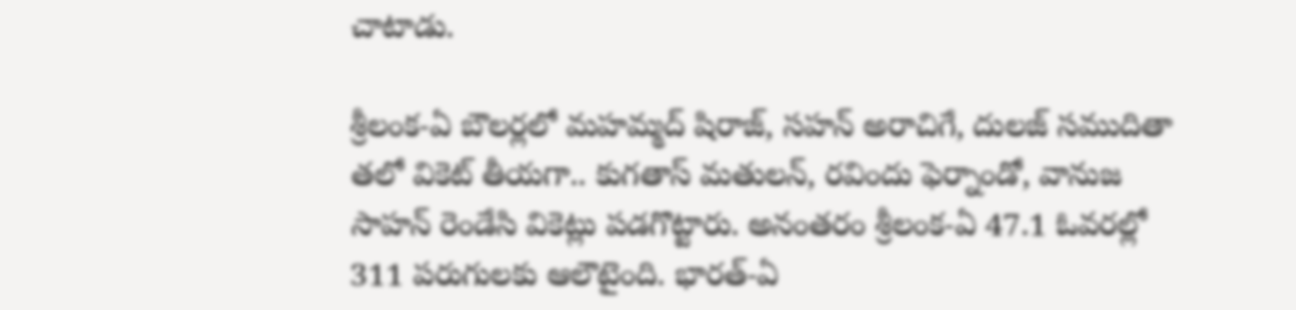చాటాడు.

శ్రీలంక-ఏ బౌలర్లలో మహమ్మద్ షిరాజ్, సహన్ అరాచిగే, దులజ్ సముదితా తలో వికెట్ తీయగా.. కుగతాస్ మతులన్, రవిందు ఫెర్నాండో, వానుజ సాహన్ రెండేసి వికెట్లు పడగొట్టారు. అనంతరం శ్రీలంక-ఏ 47.1 ఓవరల్లో 311 పరుగులకు ఆలౌటైంది. భారత్-ఏ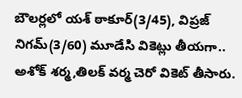బౌలర్లలో యశ్ ఠాకూర్(3/45), విప్రజ్ నిగమ్(3/60) మూడేసి వికెట్లు తీయగా.. అశోక్ శర్మ,తిలక్ వర్మ చెరో వికెట్ తీసారు.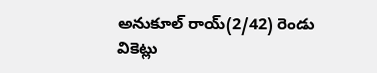అనుకూల్ రాయ్(2/42) రెండు వికెట్లు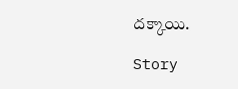దక్కాయి.

Story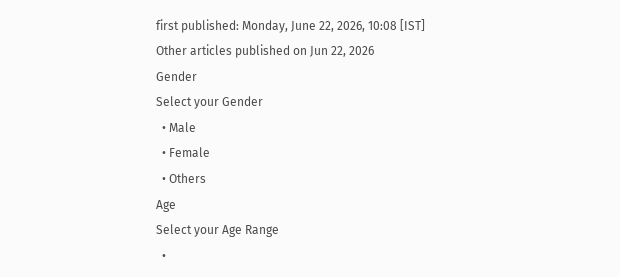first published: Monday, June 22, 2026, 10:08 [IST]
Other articles published on Jun 22, 2026
Gender
Select your Gender
  • Male
  • Female
  • Others
Age
Select your Age Range
  •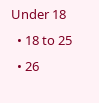Under 18
  • 18 to 25
  • 26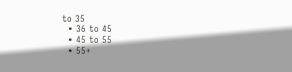to 35
  • 36 to 45
  • 45 to 55
  • 55+